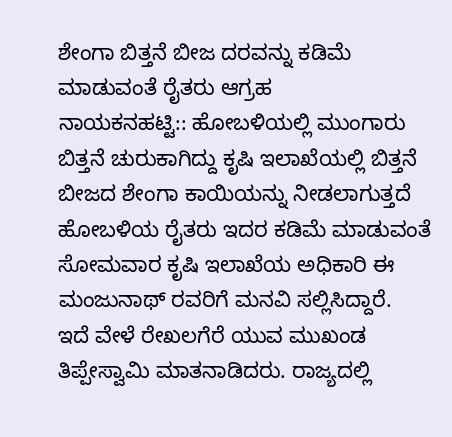ಶೇಂಗಾ ಬಿತ್ತನೆ ಬೀಜ ದರವನ್ನು ಕಡಿಮೆ ಮಾಡುವಂತೆ ರೈತರು ಆಗ್ರಹ
ನಾಯಕನಹಟ್ಟಿ:: ಹೋಬಳಿಯಲ್ಲಿ ಮುಂಗಾರು ಬಿತ್ತನೆ ಚುರುಕಾಗಿದ್ದು ಕೃಷಿ ಇಲಾಖೆಯಲ್ಲಿ ಬಿತ್ತನೆ ಬೀಜದ ಶೇಂಗಾ ಕಾಯಿಯನ್ನು ನೀಡಲಾಗುತ್ತದೆ ಹೋಬಳಿಯ ರೈತರು ಇದರ ಕಡಿಮೆ ಮಾಡುವಂತೆ ಸೋಮವಾರ ಕೃಷಿ ಇಲಾಖೆಯ ಅಧಿಕಾರಿ ಈ ಮಂಜುನಾಥ್ ರವರಿಗೆ ಮನವಿ ಸಲ್ಲಿಸಿದ್ದಾರೆ.
ಇದೆ ವೇಳೆ ರೇಖಲಗೆರೆ ಯುವ ಮುಖಂಡ ತಿಪ್ಪೇಸ್ವಾಮಿ ಮಾತನಾಡಿದರು. ರಾಜ್ಯದಲ್ಲಿ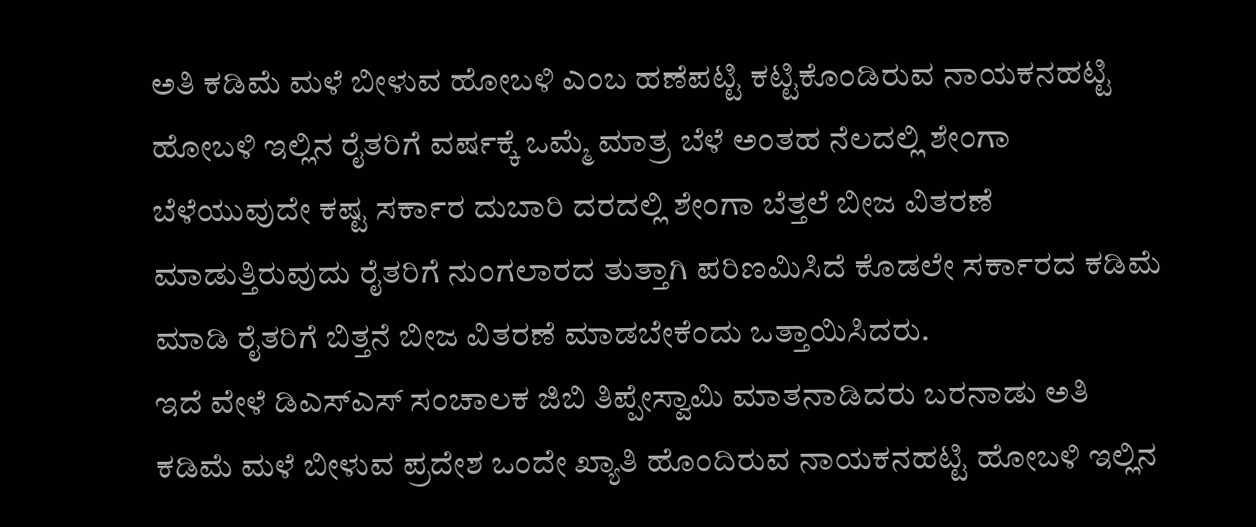ಅತಿ ಕಡಿಮೆ ಮಳೆ ಬೀಳುವ ಹೋಬಳಿ ಎಂಬ ಹಣೆಪಟ್ಟಿ ಕಟ್ಟಿಕೊಂಡಿರುವ ನಾಯಕನಹಟ್ಟಿ ಹೋಬಳಿ ಇಲ್ಲಿನ ರೈತರಿಗೆ ವರ್ಷಕ್ಕೆ ಒಮ್ಮೆ ಮಾತ್ರ ಬೆಳೆ ಅಂತಹ ನೆಲದಲ್ಲಿ ಶೇಂಗಾ ಬೆಳೆಯುವುದೇ ಕಷ್ಟ ಸರ್ಕಾರ ದುಬಾರಿ ದರದಲ್ಲಿ ಶೇಂಗಾ ಬೆತ್ತಲೆ ಬೀಜ ವಿತರಣೆ ಮಾಡುತ್ತಿರುವುದು ರೈತರಿಗೆ ನುಂಗಲಾರದ ತುತ್ತಾಗಿ ಪರಿಣಮಿಸಿದೆ ಕೊಡಲೇ ಸರ್ಕಾರದ ಕಡಿಮೆ ಮಾಡಿ ರೈತರಿಗೆ ಬಿತ್ತನೆ ಬೀಜ ವಿತರಣೆ ಮಾಡಬೇಕೆಂದು ಒತ್ತಾಯಿಸಿದರು.
ಇದೆ ವೇಳೆ ಡಿಎಸ್ಎಸ್ ಸಂಚಾಲಕ ಜಿಬಿ ತಿಪ್ಪೇಸ್ವಾಮಿ ಮಾತನಾಡಿದರು ಬರನಾಡು ಅತಿ ಕಡಿಮೆ ಮಳೆ ಬೀಳುವ ಪ್ರದೇಶ ಒಂದೇ ಖ್ಯಾತಿ ಹೊಂದಿರುವ ನಾಯಕನಹಟ್ಟಿ ಹೋಬಳಿ ಇಲ್ಲಿನ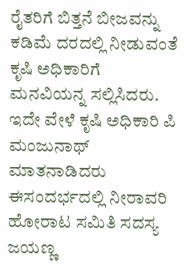ರೈತರಿಗೆ ಬಿತ್ತನೆ ಬೀಜವನ್ನು ಕಡಿಮೆ ದರದಲ್ಲಿ ನೀಡುವಂತೆ ಕೃಷಿ ಅಧಿಕಾರಿಗೆ ಮನವಿಯನ್ನ ಸಲ್ಲಿಸಿದರು.
ಇದೇ ವೇಳೆ ಕೃಷಿ ಅಧಿಕಾರಿ ಪಿ ಮಂಜುನಾಥ್ ಮಾತನಾಡಿದರು
ಈಸಂದರ್ಭದಲ್ಲಿ ನೀರಾವರಿ ಹೋರಾಟ ಸಮಿತಿ ಸದಸ್ಯ ಜಯಣ್ಣ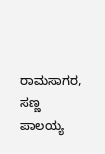ರಾಮಸಾಗರ, ಸಣ್ಣ ಪಾಲಯ್ಯ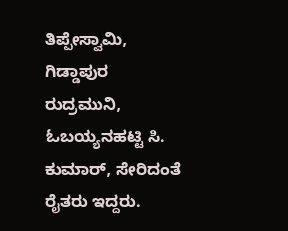ತಿಪ್ಪೇಸ್ವಾಮಿ, ಗಿಡ್ಡಾಪುರ ರುದ್ರಮುನಿ, ಓಬಯ್ಯನಹಟ್ಟಿ ಸಿ. ಕುಮಾರ್, ಸೇರಿದಂತೆ ರೈತರು ಇದ್ದರು.